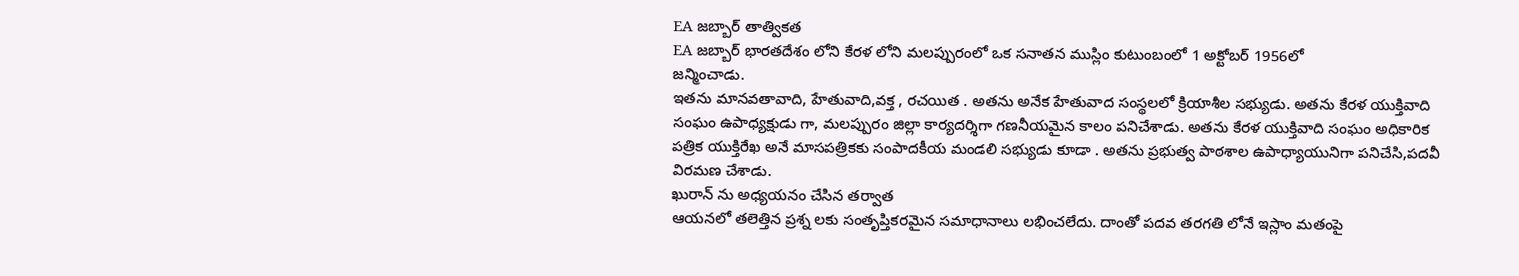EA జబ్బార్ తాత్వికత
EA జబ్బార్ భారతదేశం లోని కేరళ లోని మలప్పురంలో ఒక సనాతన ముస్లిం కుటుంబంలో 1 అక్టోబర్ 1956లో
జన్మించాడు.
ఇతను మానవతావాది, హేతువాది,వక్త , రచయిత . అతను అనేక హేతువాద సంస్థలలో క్రియాశీల సభ్యుడు. అతను కేరళ యుక్తివాది సంఘం ఉపాధ్యక్షుడు గా, మలప్పురం జిల్లా కార్యదర్శిగా గణనీయమైన కాలం పనిచేశాడు. అతను కేరళ యుక్తివాది సంఘం అధికారిక పత్రిక యుక్తిరేఖ అనే మాసపత్రికకు సంపాదకీయ మండలి సభ్యుడు కూడా . అతను ప్రభుత్వ పాఠశాల ఉపాధ్యాయునిగా పనిచేసి,పదవీ విరమణ చేశాడు.
ఖురాన్ ను అధ్యయనం చేసిన తర్వాత
ఆయనలో తలెత్తిన ప్రశ్న లకు సంతృప్తికరమైన సమాధానాలు లభించలేదు. దాంతో పదవ తరగతి లోనే ఇస్లాం మతంపై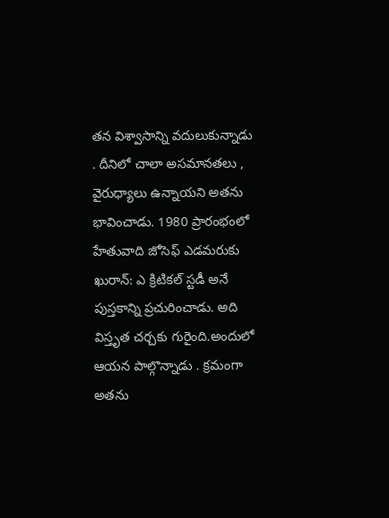తన విశ్వాసాన్ని వదులుకున్నాడు . దీనిలో చాలా అసమానతలు , వైరుధ్యాలు ఉన్నాయని అతను భావించాడు. 1980 ప్రారంభంలో హేతువాది జోసెఫ్ ఎడమరుకు ఖురాన్: ఎ క్రిటికల్ స్టడీ అనే పుస్తకాన్ని ప్రచురించాడు. అది విస్తృత చర్చకు గురైంది.అందులో ఆయన పాల్గొన్నాడు . క్రమంగా అతను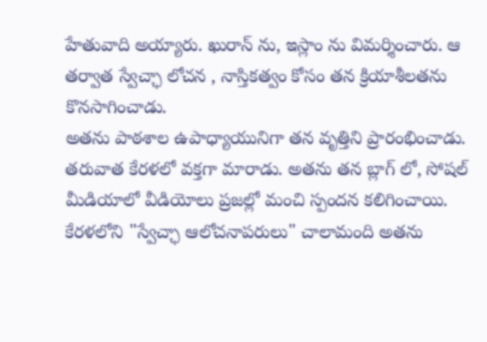హేతువాది అయ్యారు. ఖురాన్ ను, ఇస్లాం ను విమర్శించారు. ఆ తర్వాత స్వేచ్ఛా లోచన , నాస్తికత్వం కోసం తన క్రియాశీలతను కొనసాగించాడు.
అతను పాఠశాల ఉపాధ్యాయునిగా తన వృత్తిని ప్రారంభించాడు. తరువాత కేరళలో వక్తగా మారాడు. అతను తన బ్లాగ్ లో, సోషల్ మీడియాలో వీడియోలు ప్రజల్లో మంచి స్పందన కలిగించాయి. కేరళలోని "స్వేచ్ఛా ఆలోచనాపరులు" చాలామంది అతను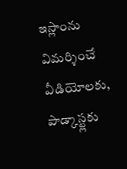ఇస్లాంను విమర్శించే వీడియోలకు, పాడ్కాస్ట్లకు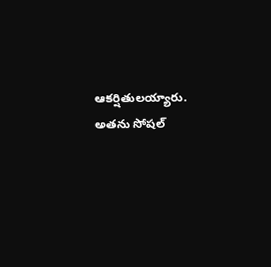ఆకర్షితులయ్యారు. అతను సోషల్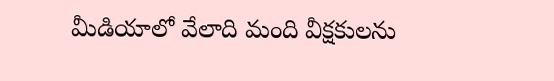మీడియాలో వేలాది మంది వీక్షకులను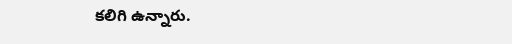కలిగి ఉన్నారు.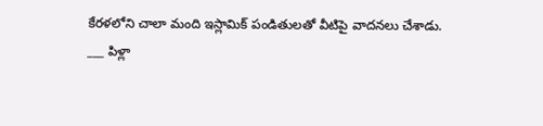కేరళలోని చాలా మంది ఇస్లామిక్ పండితులతో వీటిపై వాదనలు చేశాడు.
___ పిళ్లా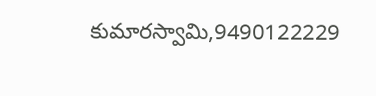కుమారస్వామి,9490122229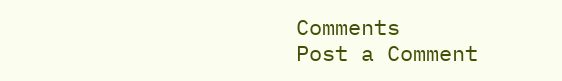Comments
Post a Comment